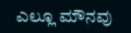ಎಲ್ಲೂ ಮೌನವು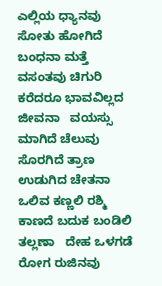ಎಲ್ಲಿಯ ಧ್ಯಾನವು ಸೋತು ಹೋಗಿದೆ ಬಂಧನಾ ಮತ್ತೆ ವಸಂತವು ಚಿಗುರಿ ಕರೆದರೂ ಭಾವವಿಲ್ಲದ ಜೀವನಾ   ವಯಸ್ಸು ಮಾಗಿದೆ ಚೆಲುವು ಸೊರಗಿದೆ ತ್ರಾಣ ಉಡುಗಿದ ಚೇತನಾ ಒಲಿವ ಕಣ್ಣಲಿ ರಶ್ಮಿ ಕಾಣದೆ ಬದುಕ ಬಂಡಿಲಿ ತಲ್ಲಣಾ   ದೇಹ ಒಳಗಡೆ ರೋಗ ರುಜಿನವು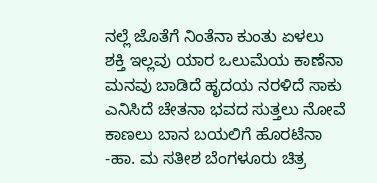ನಲ್ಲೆ ಜೊತೆಗೆ ನಿಂತೆನಾ ಕುಂತು ಏಳಲು ಶಕ್ತಿ ಇಲ್ಲವು ಯಾರ ಒಲುಮೆಯ ಕಾಣೆನಾ   ಮನವು ಬಾಡಿದೆ ಹೃದಯ ನರಳಿದೆ ಸಾಕು ಎನಿಸಿದೆ ಚೇತನಾ ಭವದ ಸುತ್ತಲು ನೋವೆ ಕಾಣಲು ಬಾನ ಬಯಲಿಗೆ ಹೊರಟೆನಾ   -ಹಾ. ಮ ಸತೀಶ ಬೆಂಗಳೂರು ಚಿತ್ರ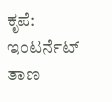ಕೃಪೆ: ಇಂಟರ್ನೆಟ್ ತಾಣ